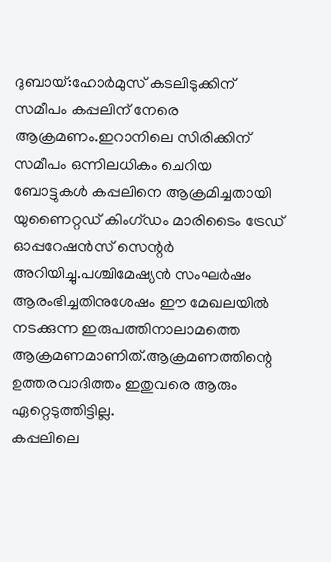ദുബായ്:ഹോർമുസ് കടലിടുക്കിന് സമീപം കപ്പലിന് നേരെ ആക്രമണം.ഇറാനിലെ സിരിക്കിന് സമീപം ഒന്നിലധികം ചെറിയ ബോട്ടുകൾ കപ്പലിനെ ആക്രമിച്ചതായി യുണൈറ്റഡ് കിംഗ്ഡം മാരിടൈം ട്രേഡ് ഓപ്പറേഷൻസ് സെന്റർ അറിയിച്ചു.പശ്ചിമേഷ്യൻ സംഘർഷം ആരംഭിച്ചതിനുശേഷം ഈ മേഖലയിൽ നടക്കുന്ന ഇരുപത്തിനാലാമത്തെ ആക്രമണമാണിത്.ആക്രമണത്തിന്റെ ഉത്തരവാദിത്തം ഇതുവരെ ആരും ഏറ്റെടുത്തിട്ടില്ല.
കപ്പലിലെ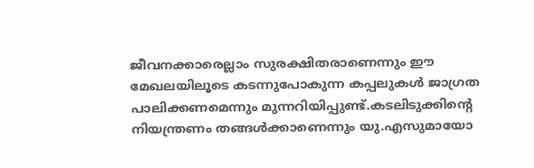ജീവനക്കാരെല്ലാം സുരക്ഷിതരാണെന്നും ഈ മേഖലയിലൂടെ കടന്നുപോകുന്ന കപ്പലുകൾ ജാഗ്രത പാലിക്കണമെന്നും മുന്നറിയിപ്പുണ്ട്.കടലിടുക്കിന്റെ നിയന്ത്രണം തങ്ങൾക്കാണെന്നും യു.എസുമായോ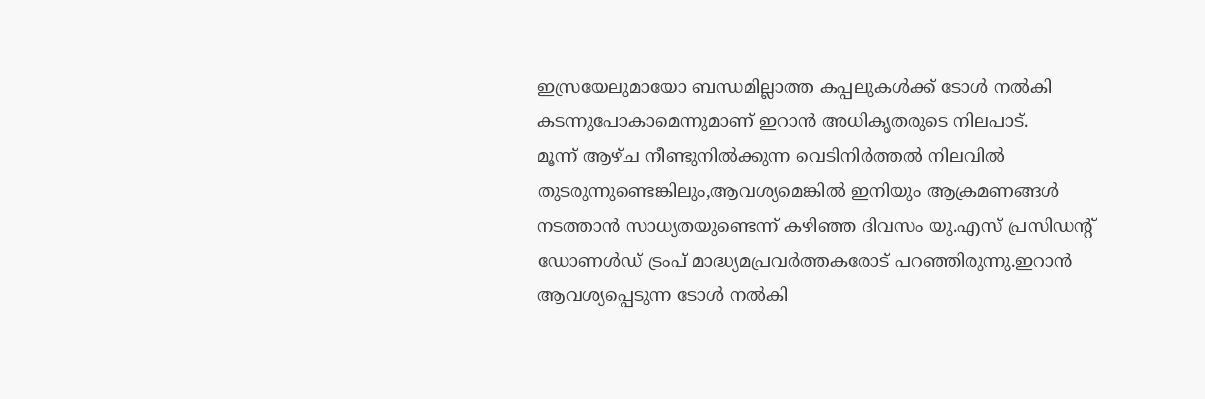ഇസ്രയേലുമായോ ബന്ധമില്ലാത്ത കപ്പലുകൾക്ക് ടോൾ നൽകി കടന്നുപോകാമെന്നുമാണ് ഇറാൻ അധികൃതരുടെ നിലപാട്.
മൂന്ന് ആഴ്ച നീണ്ടുനിൽക്കുന്ന വെടിനിർത്തൽ നിലവിൽ തുടരുന്നുണ്ടെങ്കിലും,ആവശ്യമെങ്കിൽ ഇനിയും ആക്രമണങ്ങൾ നടത്താൻ സാധ്യതയുണ്ടെന്ന് കഴിഞ്ഞ ദിവസം യു.എസ് പ്രസിഡന്റ് ഡോണൾഡ് ട്രംപ് മാദ്ധ്യമപ്രവർത്തകരോട് പറഞ്ഞിരുന്നു.ഇറാൻ ആവശ്യപ്പെടുന്ന ടോൾ നൽകി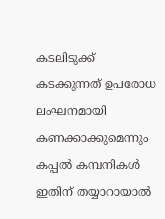കടലിടുക്ക് കടക്കുന്നത് ഉപരോധ ലംഘനമായി കണക്കാക്കുമെന്നും കപ്പൽ കമ്പനികൾ ഇതിന് തയ്യാറായാൽ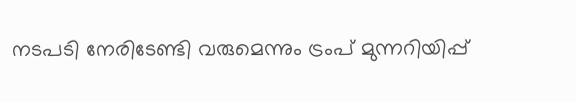നടപടി നേരിടേണ്ടി വരുമെന്നും ട്രംപ് മുന്നറിയിപ്പ്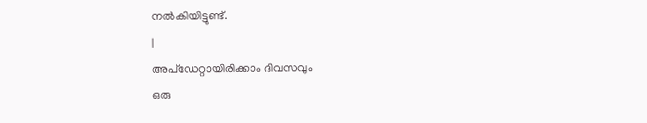നൽകിയിട്ടുണ്ട്.
|
അപ്ഡേറ്റായിരിക്കാം ദിവസവും
ഒരു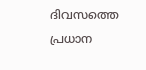ദിവസത്തെ പ്രധാന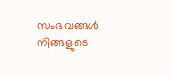സംഭവങ്ങൾ നിങ്ങളുടെ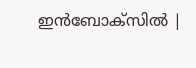ഇൻബോക്സിൽ |